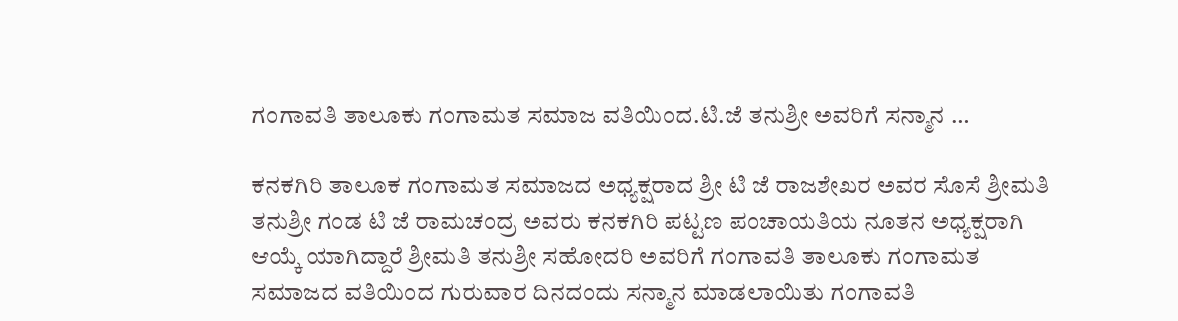ಗಂಗಾವತಿ ತಾಲೂಕು ಗಂಗಾಮತ ಸಮಾಜ ವತಿಯಿಂದ.ಟಿ.ಜೆ ತನುಶ್ರೀ ಅವರಿಗೆ ಸನ್ಮಾನ …

ಕನಕಗಿರಿ ತಾಲೂಕ ಗಂಗಾಮತ ಸಮಾಜದ ಅಧ್ಯಕ್ಷರಾದ ಶ್ರೀ ಟಿ ಜೆ ರಾಜಶೇಖರ ಅವರ ಸೊಸೆ ಶ್ರೀಮತಿ ತನುಶ್ರೀ ಗಂಡ ಟಿ ಜೆ ರಾಮಚಂದ್ರ ಅವರು ಕನಕಗಿರಿ ಪಟ್ಟಣ ಪಂಚಾಯತಿಯ ನೂತನ ಅಧ್ಯಕ್ಷರಾಗಿ ಆಯ್ಕೆ ಯಾಗಿದ್ದಾರೆ ಶ್ರೀಮತಿ ತನುಶ್ರೀ ಸಹೋದರಿ ಅವರಿಗೆ ಗಂಗಾವತಿ ತಾಲೂಕು ಗಂಗಾಮತ ಸಮಾಜದ ವತಿಯಿಂದ ಗುರುವಾರ ದಿನದಂದು ಸನ್ಮಾನ ಮಾಡಲಾಯಿತು ಗಂಗಾವತಿ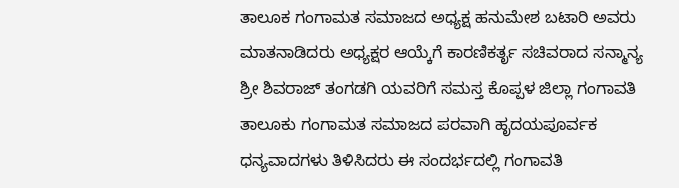ತಾಲೂಕ ಗಂಗಾಮತ ಸಮಾಜದ ಅಧ್ಯಕ್ಷ ಹನುಮೇಶ ಬಟಾರಿ ಅವರು ಮಾತನಾಡಿದರು ಅಧ್ಯಕ್ಷರ ಆಯ್ಕೆಗೆ ಕಾರಣಿಕರ್ತೃ ಸಚಿವರಾದ ಸನ್ಮಾನ್ಯ ಶ್ರೀ ಶಿವರಾಜ್ ತಂಗಡಗಿ ಯವರಿಗೆ ಸಮಸ್ತ ಕೊಪ್ಪಳ ಜಿಲ್ಲಾ ಗಂಗಾವತಿ ತಾಲೂಕು ಗಂಗಾಮತ ಸಮಾಜದ ಪರವಾಗಿ ಹೃದಯಪೂರ್ವಕ ಧನ್ಯವಾದಗಳು ತಿಳಿಸಿದರು ಈ ಸಂದರ್ಭದಲ್ಲಿ ಗಂಗಾವತಿ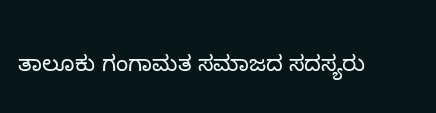ತಾಲೂಕು ಗಂಗಾಮತ ಸಮಾಜದ ಸದಸ್ಯರು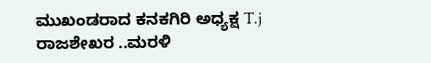ಮುಖಂಡರಾದ ಕನಕಗಿರಿ ಅಧ್ಯಕ್ಷ T.j ರಾಜಶೇಖರ ..ಮರಳಿ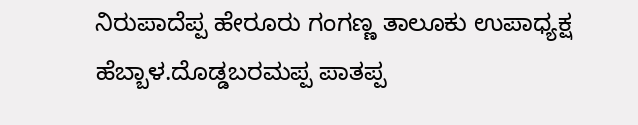ನಿರುಪಾದೆಪ್ಪ ಹೇರೂರು ಗಂಗಣ್ಣ ತಾಲೂಕು ಉಪಾಧ್ಯಕ್ಷ ಹೆಬ್ಬಾಳ.ದೊಡ್ಡಬರಮಪ್ಪ ಪಾತಪ್ಪ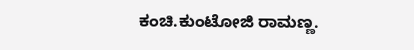ಕಂಚಿ.ಕುಂಟೋಜಿ ರಾಮಣ್ಣ.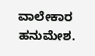ವಾಲೇಕಾರ ಹನುಮೇಶ.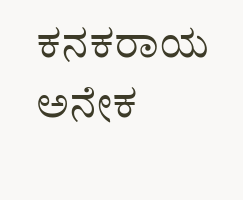ಕನಕರಾಯ ಅನೇಕ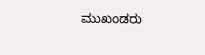ಮುಖಂಡರು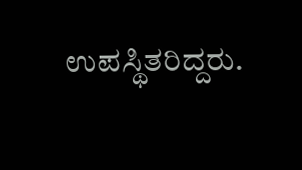ಉಪಸ್ಥಿತರಿದ್ದರು.